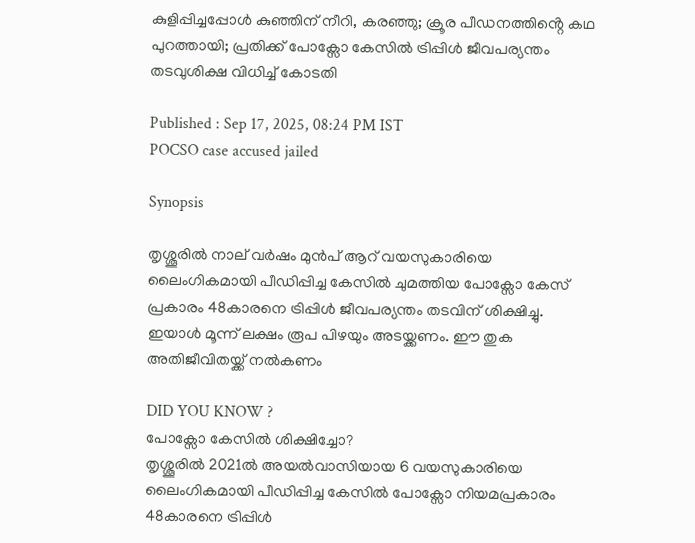കുളിപ്പിച്ചപ്പോൾ കുഞ്ഞിന് നീറി, കരഞ്ഞു; ക്രൂര പീഡനത്തിൻ്റെ കഥ പുറത്തായി; പ്രതിക്ക് പോക്സോ കേസിൽ ട്രിപ്പിൾ ജീവപര്യന്തം തടവുശിക്ഷ വിധിച്ച് കോടതി

Published : Sep 17, 2025, 08:24 PM IST
POCSO case accused jailed

Synopsis

തൃശ്ശൂരിൽ നാല് വർഷം മുൻപ് ആറ് വയസുകാരിയെ ലൈംഗികമായി പീഡിപ്പിച്ച കേസിൽ ചുമത്തിയ പോക്സോ കേസ് പ്രകാരം 48കാരനെ ട്രിപ്പിൾ ജീവപര്യന്തം തടവിന് ശിക്ഷിച്ചു. ഇയാൾ മൂന്ന് ലക്ഷം രൂപ പിഴയും അടയ്ക്കണം. ഈ തുക അതിജീവിതയ്ക്ക് നൽകണം

DID YOU KNOW ?
പോക്സോ കേസിൽ ശിക്ഷിച്ചോ?
തൃശ്ശൂരിൽ 2021ൽ അയൽവാസിയായ 6 വയസുകാരിയെ ലൈംഗികമായി പീഡിപ്പിച്ച കേസിൽ പോക്സോ നിയമപ്രകാരം 48കാരനെ ട്രിപ്പിൾ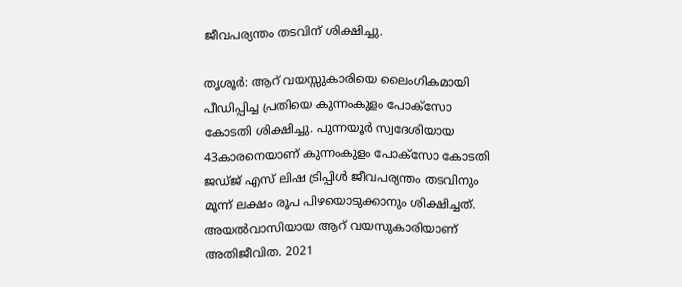ജീവപര്യന്തം തടവിന് ശിക്ഷിച്ചു.

തൃശൂർ: ആറ് വയസ്സുകാരിയെ ലൈംഗികമായി പീഡിപ്പിച്ച പ്രതിയെ കുന്നംകുളം പോക്സോ കോടതി ശിക്ഷിച്ചു. പുന്നയൂർ സ്വദേശിയായ 43കാരനെയാണ് കുന്നംകുളം പോക്സോ കോടതി ജഡ്‌ജ് എസ് ലിഷ ട്രിപ്പിൾ ജീവപര്യന്തം തടവിനും മൂന്ന് ലക്ഷം രൂപ പിഴയൊടുക്കാനും ശിക്ഷിച്ചത്. അയൽവാസിയായ ആറ് വയസുകാരിയാണ് അതിജീവിത. 2021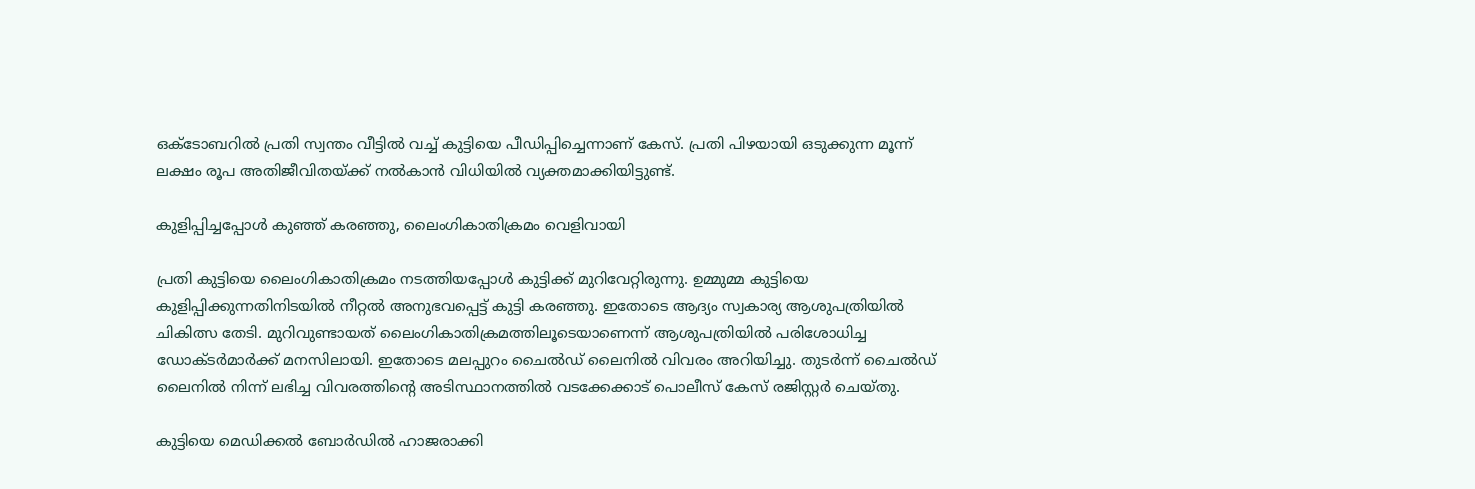ഒക്ടോബറിൽ പ്രതി സ്വന്തം വീട്ടിൽ വച്ച് കുട്ടിയെ പീഡിപ്പിച്ചെന്നാണ് കേസ്. പ്രതി പിഴയായി ഒടുക്കുന്ന മൂന്ന് ലക്ഷം രൂപ അതിജീവിതയ്ക്ക് നൽകാൻ വിധിയിൽ വ്യക്തമാക്കിയിട്ടുണ്ട്.

കുളിപ്പിച്ചപ്പോൾ കുഞ്ഞ് കരഞ്ഞു, ലൈംഗികാതിക്രമം വെളിവായി

പ്രതി കുട്ടിയെ ലൈംഗികാതിക്രമം നടത്തിയപ്പോൾ കുട്ടിക്ക് മുറിവേറ്റിരുന്നു. ഉമ്മുമ്മ കുട്ടിയെ കുളിപ്പിക്കുന്നതിനിടയിൽ നീറ്റൽ അനുഭവപ്പെട്ട് കുട്ടി കരഞ്ഞു. ഇതോടെ ആദ്യം സ്വകാര്യ ആശുപത്രിയിൽ ചികിത്സ തേടി. മുറിവുണ്ടായത് ലൈംഗികാതിക്രമത്തിലൂടെയാണെന്ന് ആശുപത്രിയിൽ പരിശോധിച്ച ഡോക്ടർമാർക്ക് മനസിലായി. ഇതോടെ മലപ്പുറം ചൈൽഡ് ലൈനിൽ വിവരം അറിയിച്ചു. തുടർന്ന് ചൈൽഡ് ലൈനിൽ നിന്ന് ലഭിച്ച വിവരത്തിൻ്റെ അടിസ്ഥാനത്തിൽ വടക്കേക്കാട് പൊലീസ് കേസ് രജിസ്റ്റർ ചെയ്തു.

കുട്ടിയെ മെഡിക്കൽ ബോർഡിൽ ഹാജരാക്കി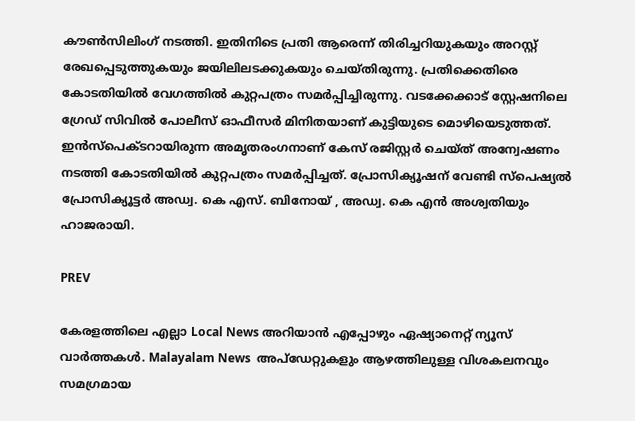കൗൺസിലിംഗ് നടത്തി. ഇതിനിടെ പ്രതി ആരെന്ന് തിരിച്ചറിയുകയും അറസ്റ്റ് രേഖപ്പെടുത്തുകയും ജയിലിലടക്കുകയും ചെയ്തിരുന്നു. പ്രതിക്കെതിരെ കോടതിയിൽ വേഗത്തിൽ കുറ്റപത്രം സമർപ്പിച്ചിരുന്നു. വടക്കേക്കാട് സ്റ്റേഷനിലെ ഗ്രേഡ് സിവിൽ പോലീസ് ഓഫീസർ മിനിതയാണ് കുട്ടിയുടെ മൊഴിയെടുത്തത്. ഇൻസ്പെക്ടറായിരുന്ന അമൃതരംഗനാണ് കേസ് രജിസ്റ്റർ ചെയ്ത് അന്വേഷണം നടത്തി കോടതിയിൽ കുറ്റപത്രം സമർപ്പിച്ചത്. പ്രോസിക്യൂഷന് വേണ്ടി സ്പെഷ്യൽ പ്രോസിക്യൂട്ടർ അഡ്വ. കെ എസ്. ബിനോയ് , അഡ്വ. കെ എൻ അശ്വതിയും ഹാജരായി.

PREV

കേരളത്തിലെ എല്ലാ Local News അറിയാൻ എപ്പോഴും ഏഷ്യാനെറ്റ് ന്യൂസ് വാർത്തകൾ. Malayalam News  അപ്‌ഡേറ്റുകളും ആഴത്തിലുള്ള വിശകലനവും സമഗ്രമായ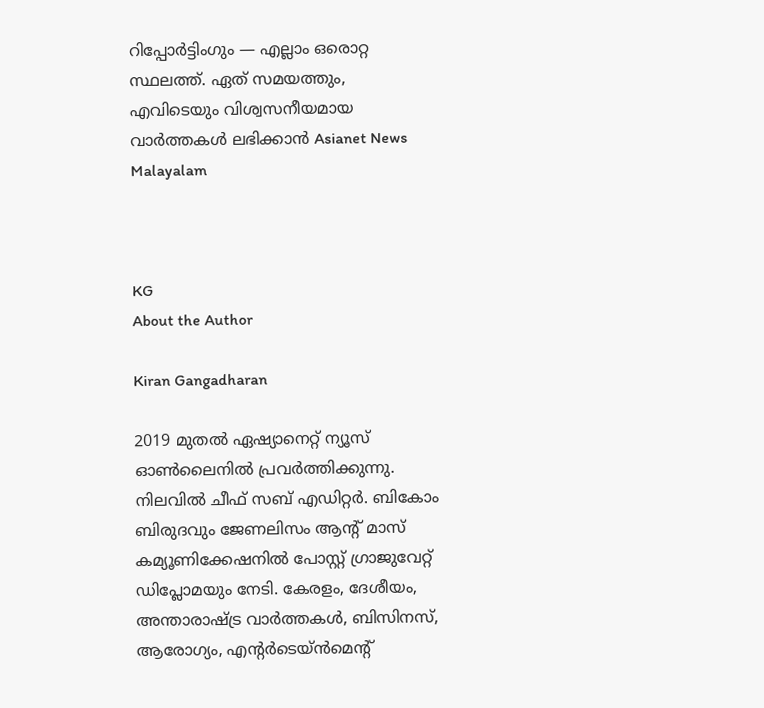റിപ്പോർട്ടിംഗും — എല്ലാം ഒരൊറ്റ സ്ഥലത്ത്. ഏത് സമയത്തും, എവിടെയും വിശ്വസനീയമായ വാർത്തകൾ ലഭിക്കാൻ Asianet News Malayalam



KG
About the Author

Kiran Gangadharan

2019 മുതല്‍ ഏഷ്യാനെറ്റ് ന്യൂസ് ഓണ്‍ലൈനില്‍ പ്രവര്‍ത്തിക്കുന്നു. നിലവില്‍ ചീഫ് സബ് എഡിറ്റർ. ബികോം ബിരുദവും ജേണലിസം ആൻ്റ് മാസ് കമ്യൂണിക്കേഷനിൽ പോസ്റ്റ് ഗ്രാജുവേറ്റ് ഡിപ്ലോമയും നേടി. കേരളം, ദേശീയം, അന്താരാഷ്ട്ര വാര്‍ത്തകള്‍, ബിസിനസ്, ആരോഗ്യം, എന്റർടെയ്ൻമെൻ്റ്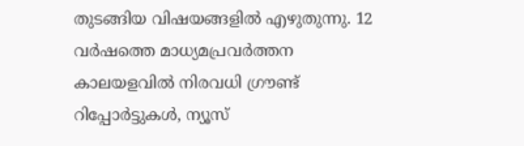തുടങ്ങിയ വിഷയങ്ങളില്‍ എഴുതുന്നു. 12 വര്‍ഷത്തെ മാധ്യമപ്രവര്‍ത്തന കാലയളവില്‍ നിരവധി ഗ്രൗണ്ട് റിപ്പോര്‍ട്ടുകള്‍, ന്യൂസ്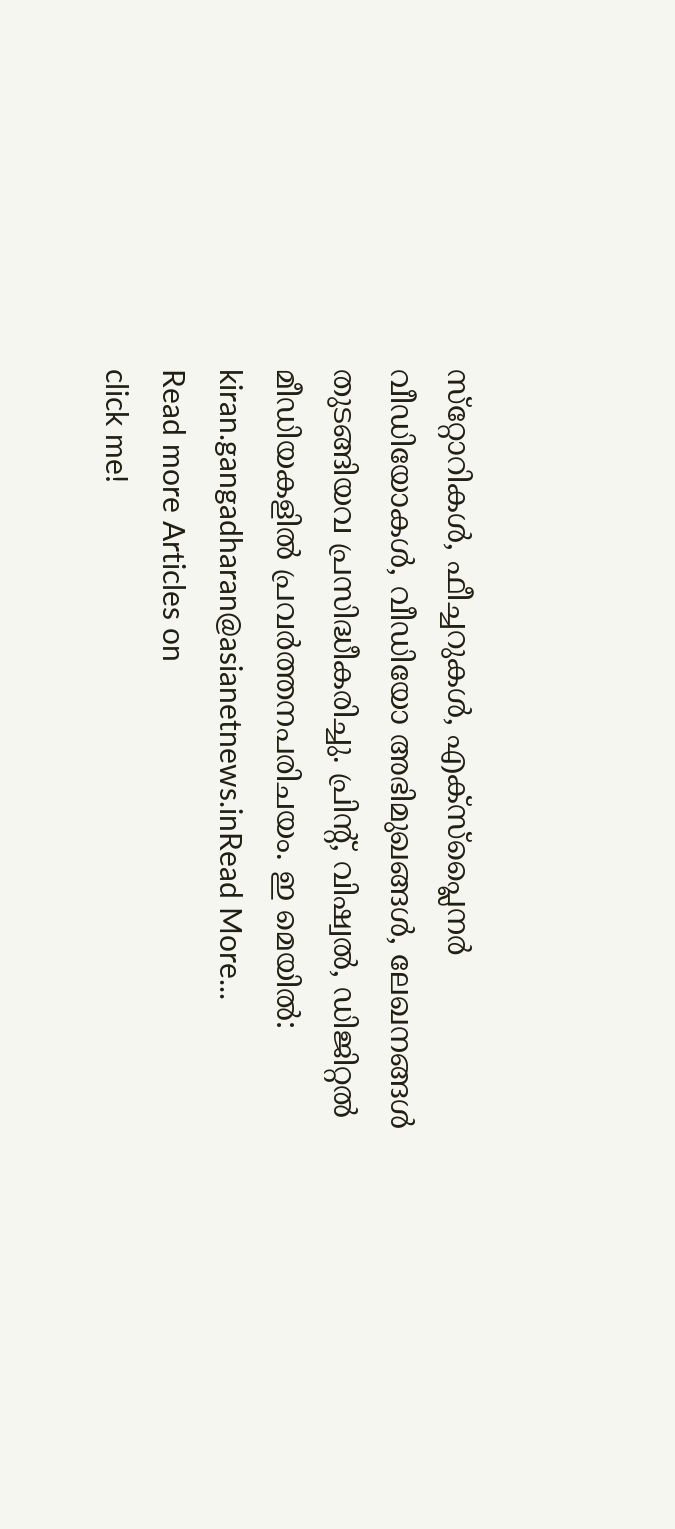സ്‌റ്റോറികള്‍, ഫീച്ചറുകള്‍, എക്‌സ്‌പ്ലൈന‍ർ വീഡിയോകൾ, വീഡിയോ അഭിമുഖങ്ങള്‍, ലേഖനങ്ങള്‍ തുടങ്ങിയവ പ്രസിദ്ധീകരിച്ചു. പ്രിന്റ്, വിഷ്വല്‍, ഡിജിറ്റല്‍ മീഡിയകളില്‍ പ്രവര്‍ത്തനപരിചയം. ഇ മെയില്‍: kiran.gangadharan@asianetnews.inRead More...
Read more Articles on
click me!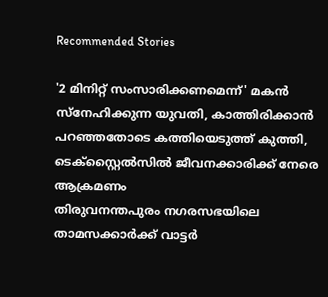Recommended Stories

'2 മിനിറ്റ് സംസാരിക്കണമെന്ന്' മകൻ സ്നേഹിക്കുന്ന യുവതി, കാത്തിരിക്കാൻ പറഞ്ഞതോടെ കത്തിയെടുത്ത് കുത്തി, ടെക്സ്റ്റൈൽസിൽ ജീവനക്കാരിക്ക് നേരെ ആക്രമണം
തിരുവനന്തപുരം നഗരസഭയിലെ താമസക്കാർക്ക് വാട്ടർ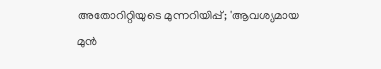അതോറിറ്റിയുടെ മുന്നറിയിപ്പ്; 'ആവശ്യമായ മുൻ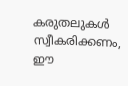കരുതലുകൾ സ്വീകരിക്കണം, ഈ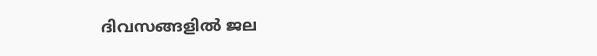ദിവസങ്ങളിൽ ജല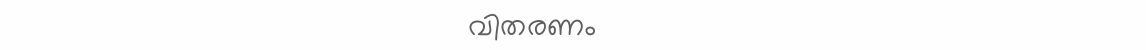വി‍തരണം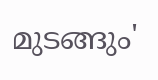മുടങ്ങും'